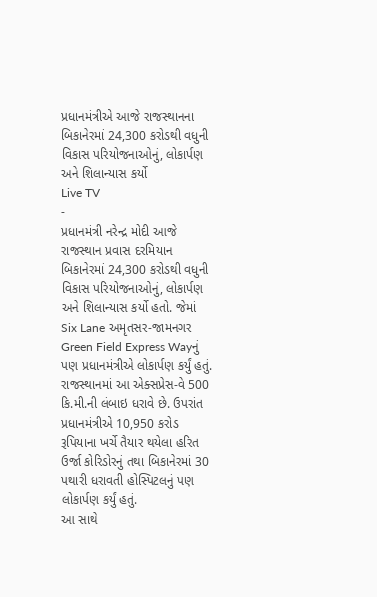પ્રધાનમંત્રીએ આજે રાજસ્થાનના બિકાનેરમાં 24,300 કરોડથી વધુની વિકાસ પરિયોજનાઓનું, લોકાર્પણ અને શિલાન્યાસ કર્યો
Live TV
-
પ્રધાનમંત્રી નરેન્દ્ર મોદી આજે રાજસ્થાન પ્રવાસ દરમિયાન બિકાનેરમાં 24,300 કરોડથી વધુની વિકાસ પરિયોજનાઓનું, લોકાર્પણ અને શિલાન્યાસ કર્યો હતો. જેમાં Six Lane અમૃતસર-જામનગર Green Field Express Wayનું પણ પ્રધાનમંત્રીએ લોકાર્પણ કર્યું હતું. રાજસ્થાનમાં આ એક્સપ્રેસ-વે 500 કિ.મી.ની લંબાઇ ધરાવે છે. ઉપરાંત પ્રધાનમંત્રીએ 10,950 કરોડ રૂપિયાના ખર્ચે તૈયાર થયેલા હરિત ઉર્જા કોરિડોરનું તથા બિકાનેરમાં 30 પથારી ધરાવતી હોસ્પિટલનું પણ લોકાર્પણ કર્યું હતું.
આ સાથે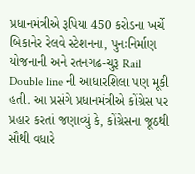પ્રધાનમંત્રીએ રૂપિયા 450 કરોડના ખર્ચે બિકાનેર રેલવે સ્ટેશનના, પુનઃનિર્માણ યોજનાની અને રતનગઢ-ચુરૂ Rail Double line ની આધારશિલા પણ મૂકી હતી. આ પ્રસંગે પ્રધાનમંત્રીએ કોંગ્રેસ પર પ્રહાર કરતાં જણાવ્યું કે, કોંગ્રેસના જૂઠથી સૌથી વધારે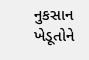નુકસાન ખેડૂતોને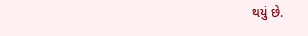થયું છે.